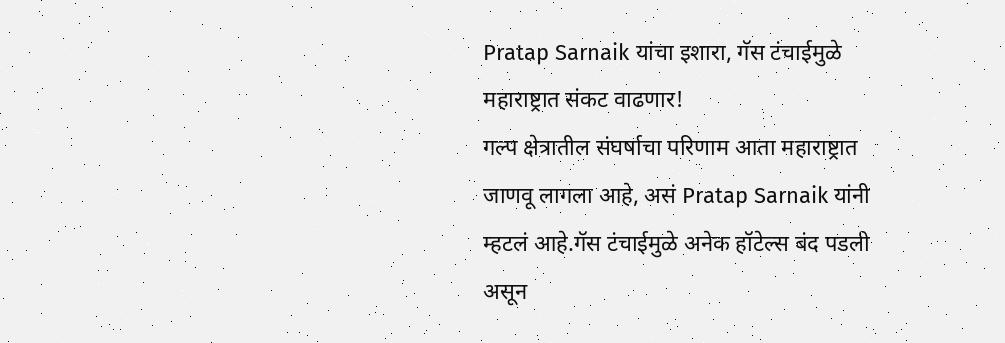Pratap Sarnaik यांचा इशारा, गॅस टंचाईमुळे महाराष्ट्रात संकट वाढणार!
गल्प क्षेत्रातील संघर्षाचा परिणाम आता महाराष्ट्रात जाणवू लागला आहे, असं Pratap Sarnaik यांनी म्हटलं आहे.गॅस टंचाईमुळे अनेक हॉटेल्स बंद पडली असून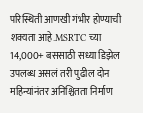परिस्थिती आणखी गंभीर होण्याची शक्यता आहे.MSRTC च्या 14,000+ बससाठी सध्या डिझेल उपलब्ध असलं तरी पुढील दोन महिन्यांनंतर अनिश्चितता निर्माण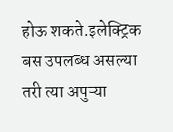होऊ शकते.इलेक्ट्रिक बस उपलब्ध असल्या तरी त्या अपुऱ्या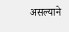असल्याने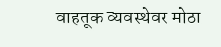वाहतूक व्यवस्थेवर मोठा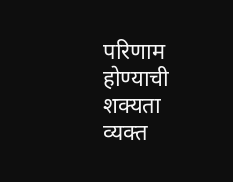परिणाम होण्याची शक्यता व्यक्त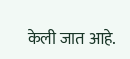केली जात आहे.